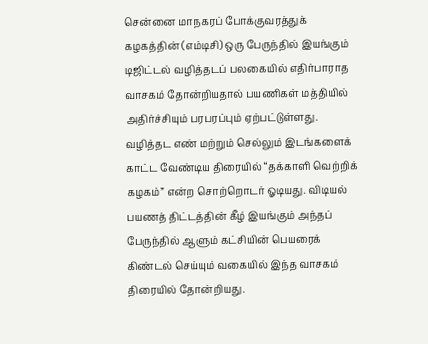சென்னை மாநகரப் போக்குவரத்துக் கழகத்தின் (எம்டிசி) ஒரு பேருந்தில் இயங்கும் டிஜிட்டல் வழித்தடப் பலகையில் எதிர்பாராத வாசகம் தோன்றியதால் பயணிகள் மத்தியில் அதிர்ச்சியும் பரபரப்பும் ஏற்பட்டுள்ளது. வழித்தட எண் மற்றும் செல்லும் இடங்களைக் காட்ட வேண்டிய திரையில் “தக்காளி வெற்றிக் கழகம்” என்ற சொற்றொடர் ஓடியது. விடியல் பயணத் திட்டத்தின் கீழ் இயங்கும் அந்தப் பேருந்தில் ஆளும் கட்சியின் பெயரைக் கிண்டல் செய்யும் வகையில் இந்த வாசகம் திரையில் தோன்றியது.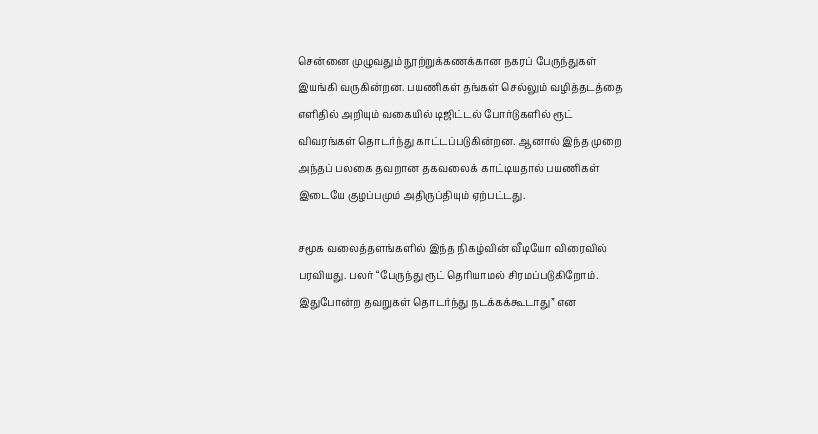சென்னை முழுவதும் நூற்றுக்கணக்கான நகரப் பேருந்துகள் இயங்கி வருகின்றன. பயணிகள் தங்கள் செல்லும் வழித்தடத்தை எளிதில் அறியும் வகையில் டிஜிட்டல் போர்டுகளில் ரூட் விவரங்கள் தொடர்ந்து காட்டப்படுகின்றன. ஆனால் இந்த முறை அந்தப் பலகை தவறான தகவலைக் காட்டியதால் பயணிகள் இடையே குழப்பமும் அதிருப்தியும் ஏற்பட்டது.

சமூக வலைத்தளங்களில் இந்த நிகழ்வின் வீடியோ விரைவில் பரவியது. பலர் “பேருந்து ரூட் தெரியாமல் சிரமப்படுகிறோம். இதுபோன்ற தவறுகள் தொடர்ந்து நடக்கக்கூடாது” என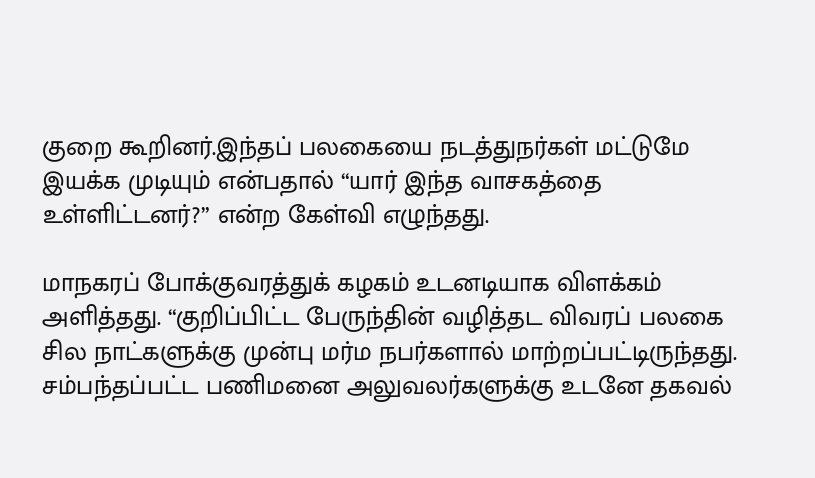குறை கூறினர்.இந்தப் பலகையை நடத்துநர்கள் மட்டுமே இயக்க முடியும் என்பதால் “யார் இந்த வாசகத்தை உள்ளிட்டனர்?” என்ற கேள்வி எழுந்தது.

மாநகரப் போக்குவரத்துக் கழகம் உடனடியாக விளக்கம் அளித்தது. “குறிப்பிட்ட பேருந்தின் வழித்தட விவரப் பலகை சில நாட்களுக்கு முன்பு மர்ம நபர்களால் மாற்றப்பட்டிருந்தது. சம்பந்தப்பட்ட பணிமனை அலுவலர்களுக்கு உடனே தகவல்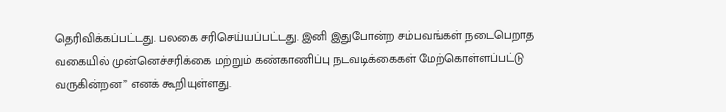தெரிவிக்கப்பட்டது. பலகை சரிசெய்யப்பட்டது. இனி இதுபோன்ற சம்பவங்கள் நடைபெறாத வகையில் முன்னெச்சரிக்கை மற்றும் கண்காணிப்பு நடவடிக்கைகள் மேற்கொள்ளப்பட்டு வருகின்றன” எனக் கூறியுள்ளது.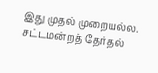இது முதல் முறையல்ல. சட்டமன்றத் தேர்தல்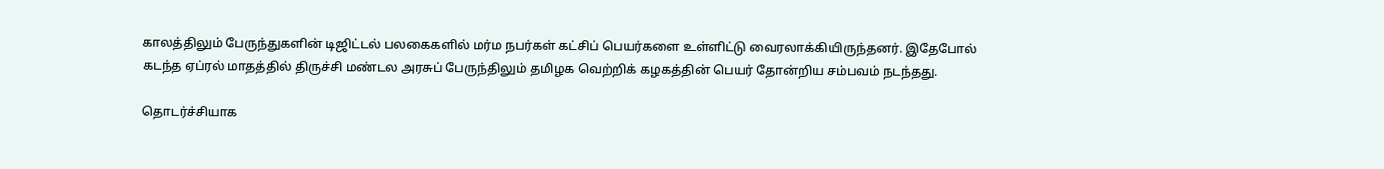காலத்திலும் பேருந்துகளின் டிஜிட்டல் பலகைகளில் மர்ம நபர்கள் கட்சிப் பெயர்களை உள்ளிட்டு வைரலாக்கியிருந்தனர். இதேபோல் கடந்த ஏப்ரல் மாதத்தில் திருச்சி மண்டல அரசுப் பேருந்திலும் தமிழக வெற்றிக் கழகத்தின் பெயர் தோன்றிய சம்பவம் நடந்தது.

தொடர்ச்சியாக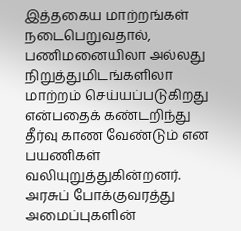இத்தகைய மாற்றங்கள் நடைபெறுவதால், பணிமனையிலா அல்லது நிறுத்துமிடங்களிலா மாற்றம் செய்யப்படுகிறது என்பதைக் கண்டறிந்து தீர்வு காண வேண்டும் என பயணிகள் வலியுறுத்துகின்றனர். அரசுப் போக்குவரத்து அமைப்புகளின்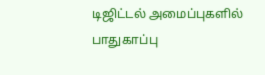டிஜிட்டல் அமைப்புகளில் பாதுகாப்பு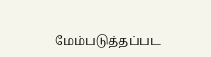மேம்படுத்தப்பட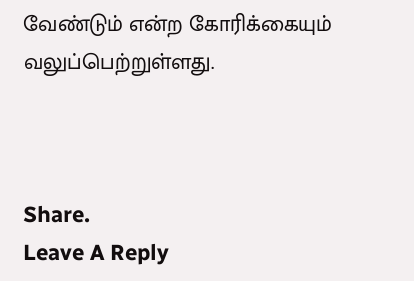வேண்டும் என்ற கோரிக்கையும் வலுப்பெற்றுள்ளது.



Share.
Leave A Reply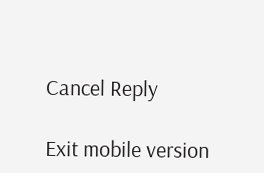Cancel Reply

Exit mobile version